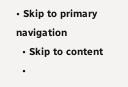• Skip to primary navigation
  • Skip to content
  •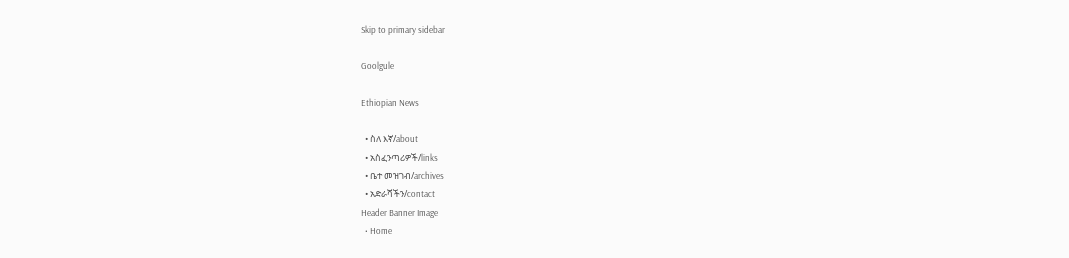Skip to primary sidebar

Goolgule

Ethiopian News

  • ስለ እኛ/about
  • አስፈንጣሪዎች/links
  • ቤተ መዝገብ/archives
  • አድራሻችን/contact
Header Banner Image
  • Home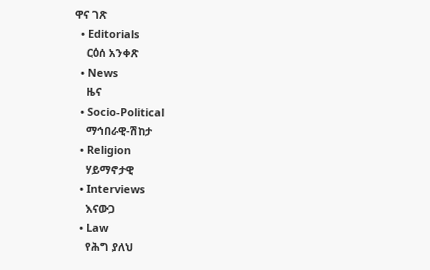ዋና ገጽ
  • Editorials
    ርዕሰ አንቀጽ
  • News
    ዜና
  • Socio-Political
    ማኅበራዊ-ሽከታ
  • Religion
    ሃይማኖታዊ
  • Interviews
    እናውጋ
  • Law
    የሕግ ያለህ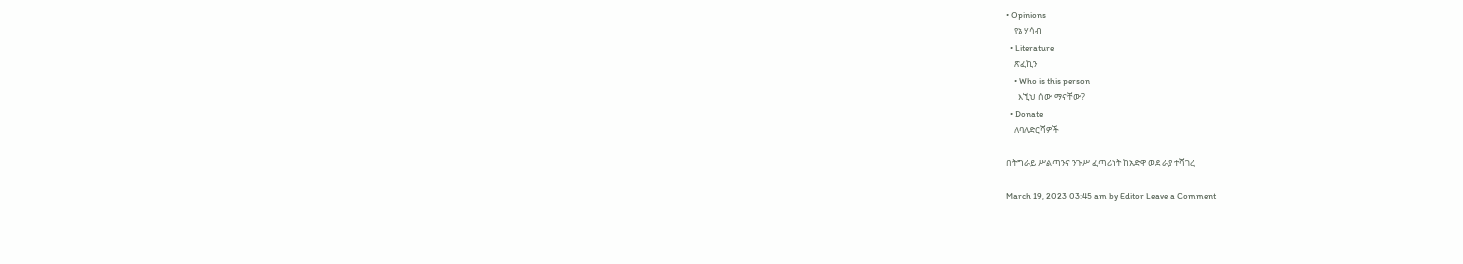• Opinions
    የኔ ሃሳብ
  • Literature
    ጽፈኪን
    • Who is this person
      እኚህ ሰው ማናቸው?
  • Donate
    ለባለድርሻዎች

በትግራይ ሥልጣንና ንጉሥ ፈጣሪነት ከአድዋ ወደ ራያ ተሻገረ

March 19, 2023 03:45 am by Editor Leave a Comment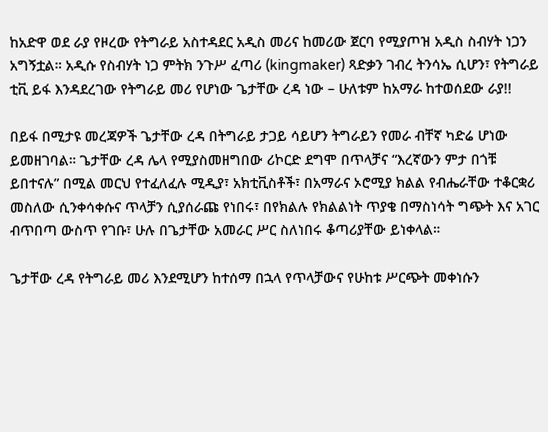ከአድዋ ወደ ራያ የዞረው የትግራይ አስተዳደር አዲስ መሪና ከመሪው ጀርባ የሚያጦዝ አዲስ ስብሃት ነጋን አግኝቷል። አዲሱ የስብሃት ነጋ ምትክ ንጉሥ ፈጣሪ (kingmaker) ጻድቃን ገብረ ትንሳኤ ሲሆን፣ የትግራይ ቲቪ ይፋ እንዳደረገው የትግራይ መሪ የሆነው ጌታቸው ረዳ ነው – ሁለቱም ከአማራ ከተወሰደው ራያ!!

በይፋ በሚታዩ መረጃዎች ጌታቸው ረዳ በትግራይ ታጋይ ሳይሆን ትግራይን የመራ ብቸኛ ካድሬ ሆነው ይመዘገባል። ጌታቸው ረዳ ሌላ የሚያስመዘግበው ሪኮርድ ደግሞ በጥላቻና “እረኛውን ምታ በጎቹ ይበተናሉ” በሚል መርህ የተፈለፈሉ ሚዲያ፣ አክቲቪስቶች፣ በአማራና ኦሮሚያ ክልል የብሔራቸው ተቆርቋሪ መስለው ሲንቀሳቀሱና ጥላቻን ሲያሰራጩ የነበሩ፣ በየክልሉ የክልልነት ጥያቄ በማስነሳት ግጭት እና አገር ብጥበጣ ውስጥ የገቡ፣ ሁሉ በጌታቸው አመራር ሥር ስለነበሩ ቆጣሪያቸው ይነቀላል።

ጌታቸው ረዳ የትግራይ መሪ እንደሚሆን ከተሰማ በኋላ የጥላቻውና የሁከቱ ሥርጭት መቀነሱን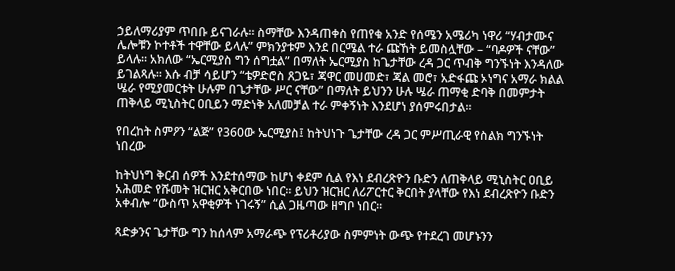ኃይለማሪያም ጥበቡ ይናገራሉ። ስማቸው እንዳጠቀስ የጠየቁ አንድ የሰሜን አሜሪካ ነዋሪ “ሃብታሙና ሌሎቹን ኮተቶች ተዋቸው ይላሉ” ምክንያቱም እንደ በርሜል ተራ ጩኸት ይመስሏቸው – “ባዶዎች ናቸው” ይላሉ። አክለው “ኤርሚያስ ግን ሰግቷል” በማለት ኤርሚያስ ከጌታቸው ረዳ ጋር ጥብቅ ግንኙነት እንዳለው ይገልጻሉ። እሱ ብቻ ሳይሆን “ቴዎድሮስ ጸጋዬ፣ ጃዋር መሀመድ፣ ጃል መሮ፣ አድፋጩ ኦነግና አማራ ክልል ሤራ የሚያመርቱት ሁሉም በጌታቸው ሥር ናቸው” በማለት ይህንን ሁሉ ሤራ ጠማቂ ድባቅ በመምታት ጠቅላይ ሚኒስትር ዐቢይን ማድነቅ አለመቻል ተራ ምቀኝነት እንደሆነ ያሰምሩበታል።

የበረከት ስምዖን “ልጅ” የ360ው ኤርሚያስ፤ ከትህነጉ ጌታቸው ረዳ ጋር ምሥጢራዊ የስልክ ግንኙነት ነበረው

ከትህነግ ቅርብ ሰዎች እንደተሰማው ከሆነ ቀደም ሲል የእነ ደብረጽዮን ቡድን ለጠቅላይ ሚኒስትር ዐቢይ አሕመድ የሹመት ዝርዝር አቅርበው ነበር። ይህን ዝርዝር ለሪፖርተር ቅርበት ያላቸው የእነ ደብረጽዮን ቡድን አቀብሎ “ውስጥ አዋቂዎች ነገሩኝ” ሲል ጋዜጣው ዘግቦ ነበር።

ጻድቃንና ጌታቸው ግን ከሰላም አማራጭ የፕሪቶሪያው ስምምነት ውጭ የተደረገ መሆኑንን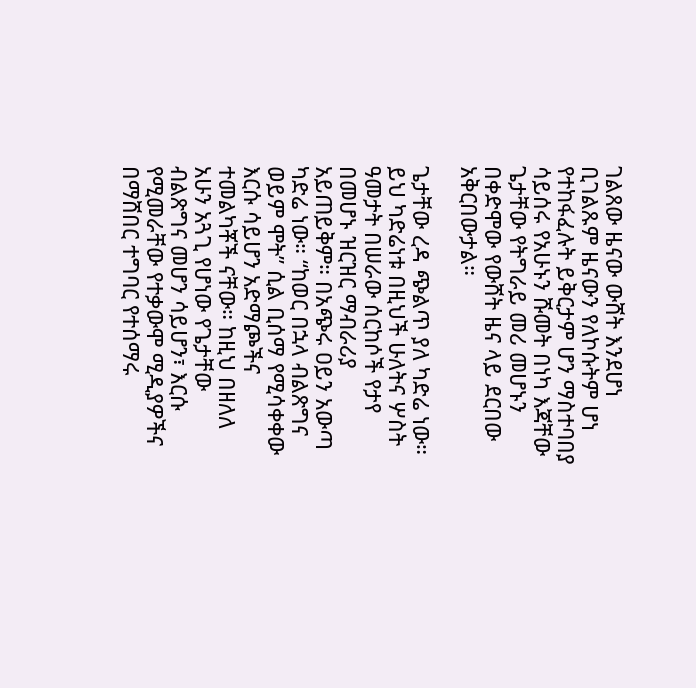ገልጸው ዜናው ውሸት እንደሆነ ቢገልጹም ዜናውን የለኮሱትም ሆነ የተከፋፈሉት ይቅርታም ሆን ማስተባበያ ሳይሰሩ የአሁኑን ሹመት በነካ እጃቸው ጌታቸው የትግራይ መሪ መሆኑን በቀድሞው የውሸት ዜና ላይ ደርበው አቅርበውታል።

ጌታቸው ረዳ ጭልጥ ያለ ካድሬ ነው። ይህ ካድሬነቱ በዚህች ሁለትና ሦስት ዓመታት በሠራው ሰርከሶች የታየ በመሆኑ ዝርዝር ማብራሪያ አይጠይቅም። በአጭሩ ዐይን አውጣ ካድሬ ነው። “ከወር በኋላ ብልጽግና ወይም ሞት” ሲል ቢሰማ የሚሳቀቀው እርሱ ሳይሆን አድማጮችና ተመልካቾች ናቸው። ከዚህ በዘለለ አሁን አጓጊ የሆነው የጌታቸው ብልጽግና መሆን ሳይሆን፣ እርሱ የሚመራቸው የተቃውሞ ሚዲያዎችና በማሸበር ተግባር የተሰማሩ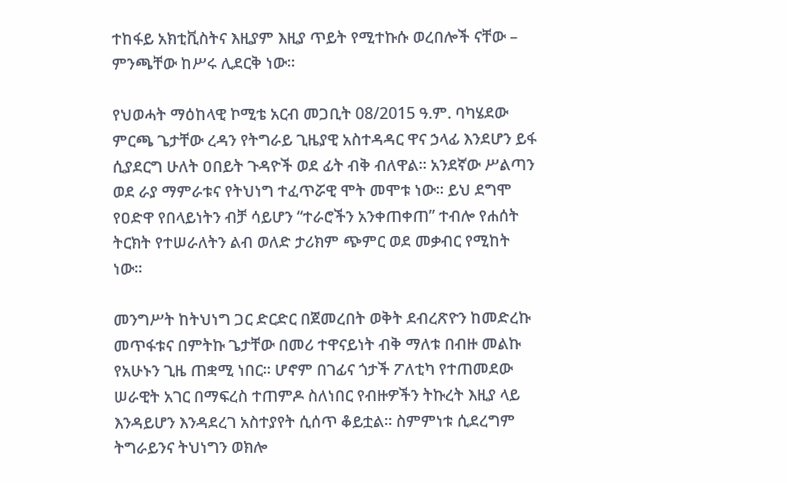ተከፋይ አክቲቪስትና እዚያም እዚያ ጥይት የሚተኩሱ ወረበሎች ናቸው – ምንጫቸው ከሥሩ ሊደርቅ ነው።

የህወሓት ማዕከላዊ ኮሚቴ አርብ መጋቢት 08/2015 ዓ.ም. ባካሄደው ምርጫ ጌታቸው ረዳን የትግራይ ጊዜያዊ አስተዳዳር ዋና ኃላፊ እንደሆን ይፋ ሲያደርግ ሁለት ዐበይት ጉዳዮች ወደ ፊት ብቅ ብለዋል። አንደኛው ሥልጣን ወደ ራያ ማምራቱና የትህነግ ተፈጥሯዊ ሞት መሞቱ ነው። ይህ ደግሞ የዐድዋ የበላይነትን ብቻ ሳይሆን “ተራሮችን አንቀጠቀጠ” ተብሎ የሐሰት ትርክት የተሠራለትን ልብ ወለድ ታሪክም ጭምር ወደ መቃብር የሚከት ነው።

መንግሥት ከትህነግ ጋር ድርድር በጀመረበት ወቅት ደብረጽዮን ከመድረኩ መጥፋቱና በምትኩ ጌታቸው በመሪ ተዋናይነት ብቅ ማለቱ በብዙ መልኩ የአሁኑን ጊዜ ጠቋሚ ነበር። ሆኖም በገፊና ጎታች ፖለቲካ የተጠመደው ሠራዊት አገር በማፍረስ ተጠምዶ ስለነበር የብዙዎችን ትኩረት እዚያ ላይ እንዳይሆን እንዳደረገ አስተያየት ሲሰጥ ቆይቷል። ስምምነቱ ሲደረግም ትግራይንና ትህነግን ወክሎ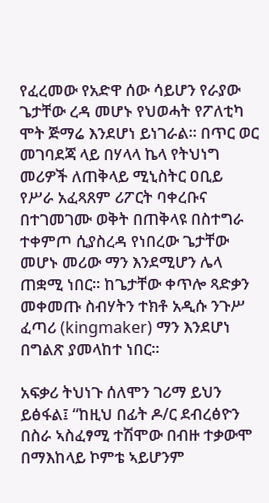የፈረመው የአድዋ ሰው ሳይሆን የራያው ጌታቸው ረዳ መሆኑ የህወሓት የፖለቲካ ሞት ጅማሬ እንደሆነ ይነገራል። በጥር ወር መገባደጃ ላይ በሃላላ ኬላ የትህነግ መሪዎች ለጠቅላይ ሚኒስትር ዐቢይ የሥራ አፈጻጸም ሪፖርት ባቀረቡና በተገመገሙ ወቅት በጠቅላዩ በስተግራ ተቀምጦ ሲያስረዳ የነበረው ጌታቸው መሆኑ መሪው ማን እንደሚሆን ሌላ ጠቋሚ ነበር። ከጌታቸው ቀጥሎ ጻድቃን መቀመጡ ስብሃትን ተክቶ አዲሱ ንጉሥ ፈጣሪ (kingmaker) ማን እንደሆነ በግልጽ ያመላከተ ነበር።

አፍቃሪ ትህነጉ ሰለሞን ገሪማ ይህን ይፅፋል፤ “ከዚህ በፊት ዶ/ር ደብረፅዮን በስራ ኣስፈፃሚ ተሽሞው በብዙ ተቃውሞ በማእከላይ ኮምቴ ኣይሆንም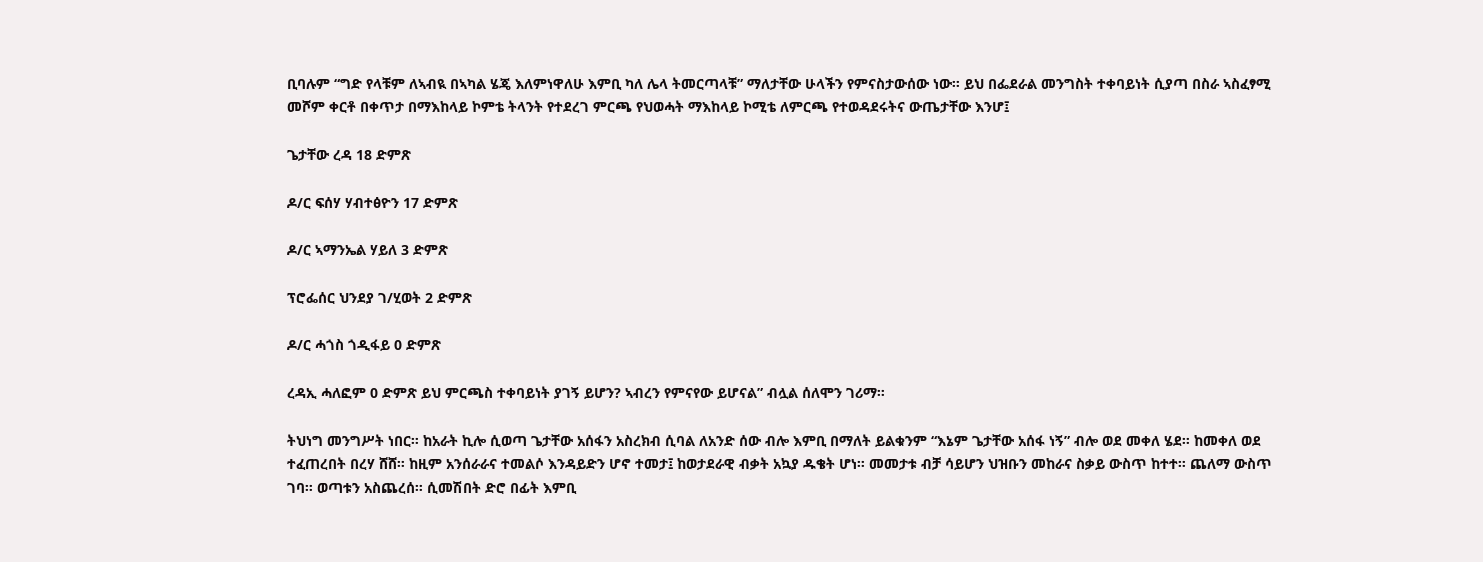ቢባሉም “ግድ የላቹም ለኣብዪ በኣካል ሄጄ እለምነዋለሁ እምቢ ካለ ሌላ ትመርጣላቹ” ማለታቸው ሁላችን የምናስታውሰው ነው። ይህ በፌደራል መንግስት ተቀባይነት ሲያጣ በስራ ኣስፈፃሚ መሾም ቀርቶ በቀጥታ በማእከላይ ኮምቴ ትላንት የተደረገ ምርጫ የህወሓት ማእከላይ ኮሚቴ ለምርጫ የተወዳደሩትና ውጤታቸው እንሆ፤

ጌታቸው ረዳ 18 ድምጽ

ዶ/ር ፍሰሃ ሃብተፅዮን 17 ድምጽ

ዶ/ር ኣማንኤል ሃይለ 3 ድምጽ

ፕሮፌሰር ህንደያ ገ/ሂወት 2 ድምጽ

ዶ/ር ሓጎስ ጎዲፋይ 0 ድምጽ

ረዳኢ ሓለፎም 0 ድምጽ ይህ ምርጫስ ተቀባይነት ያገኝ ይሆን? ኣብረን የምናየው ይሆናል” ብሏል ሰለሞን ገሪማ።

ትህነግ መንግሥት ነበር። ከአራት ኪሎ ሲወጣ ጌታቸው አሰፋን አስረክብ ሲባል ለአንድ ሰው ብሎ እምቢ በማለት ይልቁንም “እኔም ጌታቸው አሰፋ ነኝ” ብሎ ወደ መቀለ ሄደ። ከመቀለ ወደ ተፈጠረበት በረሃ ሸሸ። ከዚም አንሰራራና ተመልሶ እንዳይድን ሆኖ ተመታ፤ ከወታደራዊ ብቃት አኳያ ዱቄት ሆነ። መመታቱ ብቻ ሳይሆን ህዝቡን መከራና ስቃይ ውስጥ ከተተ። ጨለማ ውስጥ ገባ። ወጣቱን አስጨረሰ። ሲመሽበት ድሮ በፊት እምቢ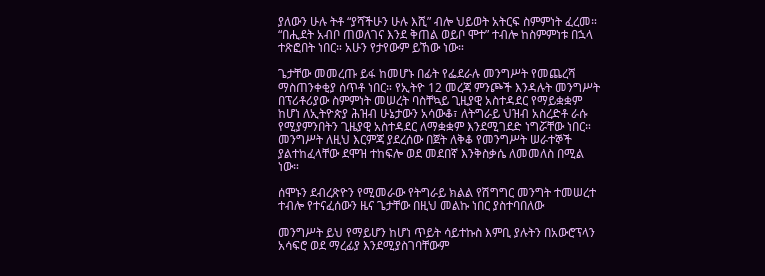ያለውን ሁሉ ትቶ “ያሻችሁን ሁሉ እሺ” ብሎ ህይወት አትርፍ ስምምነት ፈረመ። “በሒደት አብቦ ጠወለገና እንደ ቅጠል ወይቦ ሞተ” ተብሎ ከስምምነቱ በኋላ ተጽፎበት ነበር። አሁን የታየውም ይኸው ነው።

ጌታቸው መመረጡ ይፋ ከመሆኑ በፊት የፌደራሉ መንግሥት የመጨረሻ ማስጠንቀቂያ ሰጥቶ ነበር። የኢትዮ 12 መረጃ ምንጮች እንዳሉት መንግሥት በፕሪቶሪያው ስምምነት መሠረት ባስቸኳይ ጊዚያዊ አስተዳደር የማይቋቋም ከሆነ ለኢትዮጵያ ሕዝብ ሁኔታውን አሳውቆ፣ ለትግራይ ህዝብ አስረድቶ ራሱ የሚያምንበትን ጊዜያዊ አስተዳደር ለማቋቋም እንደሚገደድ ነግሯቸው ነበር። መንግሥት ለዚህ እርምጃ ያደረሰው በጀት ለቅቆ የመንግሥት ሠራተኞች ያልተከፈላቸው ደሞዝ ተከፍሎ ወደ መደበኛ እንቅስቃሴ ለመመለስ በሚል ነው።

ሰሞኑን ደብረጽዮን የሚመራው የትግራይ ክልል የሽግግር መንግት ተመሠረተ ተብሎ የተናፈሰውን ዜና ጌታቸው በዚህ መልኩ ነበር ያስተባበለው

መንግሥት ይህ የማይሆን ከሆነ ጥይት ሳይተኩስ እምቢ ያሉትን በአውሮፕላን አሳፍሮ ወደ ማረፊያ እንደሚያስገባቸውም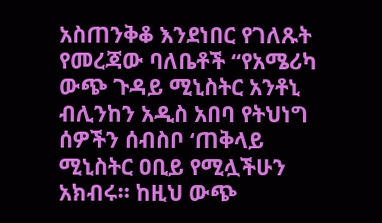አስጠንቅቆ እንደነበር የገለጹት የመረጃው ባለቤቶች “የአሜሪካ ውጭ ጉዳይ ሚኒስትር አንቶኒ ብሊንከን አዲስ አበባ የትህነግ ሰዎችን ሰብስቦ ‘ጠቅላይ ሚኒስትር ዐቢይ የሚሏችሁን አክብሩ። ከዚህ ውጭ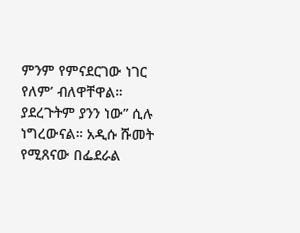ምንም የምናደርገው ነገር የለም’ ብለዋቸዋል። ያደረጉትም ያንን ነው” ሲሉ ነግረውናል። አዲሱ ሹመት የሚጸናው በፌደራል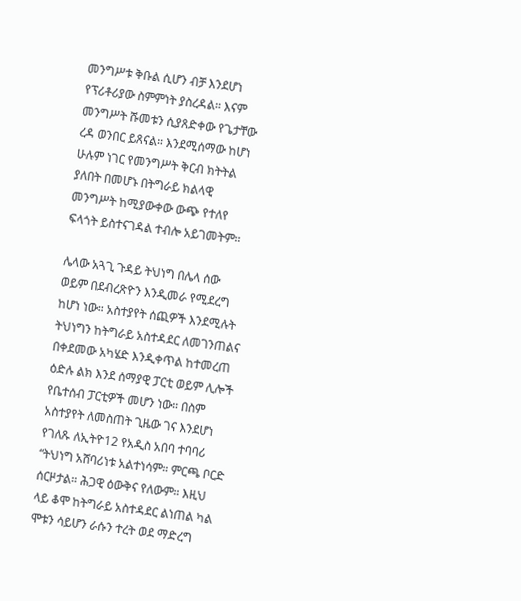መንግሥቱ ቅቡል ሲሆን ብቻ እንደሆነ የፕሪቶሪያው ስምምነት ያስረዳል። እናም መንግሥት ሹመቱን ሲያጸድቀው የጌታቸው ረዳ ወንበር ይጸናል። እንደሚሰማው ከሆነ ሁሉም ነገር የመንግሥት ቅርብ ክትትል ያለበት በመሆኑ በትግራይ ክልላዊ መንግሥት ከሚያውቀው ውጭ የተለየ ፍላጎት ይስተናገዳል ተብሎ አይገመትም።

ሌላው አጓጊ ጉዳይ ትህነግ በሌላ ሰው ወይም በደብረጽዮን እንዲመራ የሚደረግ ከሆነ ነው። አስተያየት ሰጪዎች እንደሚሉት ትህነግን ከትግራይ አስተዳደር ለመገንጠልና በቀደመው አካሄድ እንዲቀጥል ከተመረጠ ዕድሉ ልክ እንደ ሰማያዊ ፓርቲ ወይም ሊሎች የቤተሰብ ፓርቲዎች መሆን ነው። በስም አስተያየት ለመስጠት ጊዜው ገና እንደሆነ የገለጹ ለኢትዮ12 የአዲስ አበባ ተባባሪ “ትህነግ አሸባሪነቱ አልተነሳም። ምርጫ ቦርድ ሰርዞታል። ሕጋዊ ዕውቅና የለውም። እዚህ ላይ ቆሞ ከትግራይ አስተዳደር ልነጠል ካል ሞቱን ሳይሆን ራሱን ተረት ወደ ማድረግ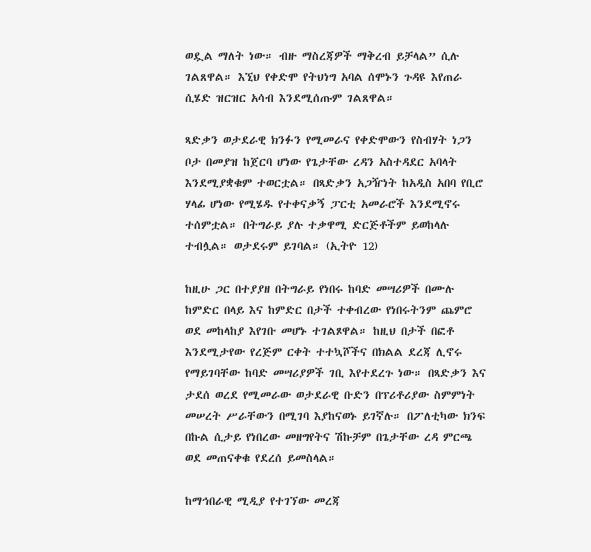ወዷል ማለት ነው። ብዙ ማስረጃዎች ማቅረብ ይቻላል” ሲሉ ገልጸዋል። እኚህ የቀድሞ የትህነግ አባል ሰሞኑን ጉዳዩ እየጠራ ሲሄድ ዝርዝር አሳብ እንደሚሰጡም ገልጸዋል።

ጻድቃን ወታደራዊ ክንፉን የሚመራና የቀድሞውን የስብሃት ነጋን ቦታ በመያዝ ከጀርባ ሆነው የጌታቸው ረዳን አስተዳደር አባላት እንደሚያቋቁም ተወርቷል። በጻድቃን አጋዥነት ከአዲስ አበባ የቢሮ ሃላፊ ሆነው የሚሄዱ የተቀናቃኝ ፓርቲ አመራሮች እንደሚኖሩ ተሰምቷል። በትግራይ ያሉ ተቃዋሚ ድርጅቶችም ይወከላሉ ተብሏል። ወታደሩም ይገባል። (ኢትዮ 12)

ከዚሁ ጋር በተያያዘ በትግራይ የነበሩ ከባድ መሣሪዎች በሙሉ ከምድር በላይ እና ከምድር በታች ተቀብረው የነበሩትንም ጨምሮ ወደ መከላከያ እየገቡ መሆኑ ተገልጾዋል። ከዚህ በታች በፎቶ እንደሚታየው የረጅም ርቀት ተተኳሾችና በክልል ደረጃ ሊኖሩ የማይገባቸው ከባድ መሣሪያዎች ገቢ እየተደረጉ ነው። በጻድቃን እና ታደሰ ወረደ የሚመራው ወታደራዊ ቡድን በፕሪቶሪያው ስምምነት መሠረት ሥራቸውን በሚገባ እያከናወኑ ይገኛሉ። በፖለቲካው ክንፍ በኩል ሲታይ የነበረው መዘግየትና ሽኩቻም በጌታቸው ረዳ ምርጫ ወደ መጠናቀቁ የደረሰ ይመስላል።

ከማኅበራዊ ሚዲያ የተገኘው መረጃ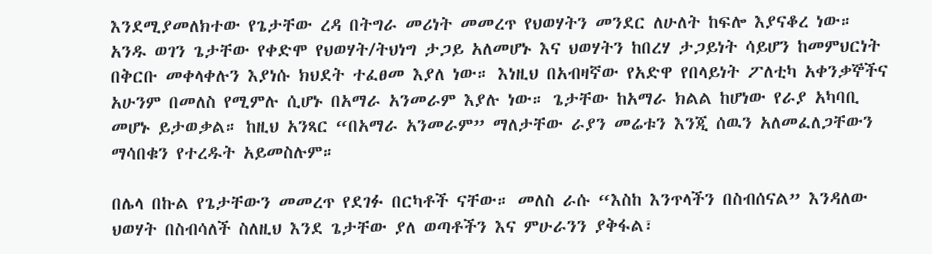እንደሚያመለክተው የጌታቸው ረዳ በትግራ መሪነት መመረጥ የህወሃትን መንደር ለሁለት ከፍሎ እያናቆረ ነው። አንዱ ወገን ጌታቸው የቀድሞ የህወሃት/ትህነግ ታጋይ አለመሆኑ እና ህወሃትን ከበረሃ ታጋይነት ሳይሆን ከመምህርነት በቅርቡ መቀላቀሉን እያነሱ ክህደት ተፈፀመ እያለ ነው። እነዚህ በአብዛኛው የአድዋ የበላይነት ፖለቲካ አቀንቃኞችና አሁንም በመለስ የሚምሉ ሲሆኑ በአማራ አንመራም እያሉ ነው። ጌታቸው ከአማራ ክልል ከሆነው የራያ አካባቢ መሆኑ ይታወቃል። ከዚህ አንጻር “በአማራ አንመራም” ማለታቸው ራያን መሬቱን እንጂ ሰዉን አለመፈለጋቸውን ማሳበቁን የተረዱት አይመስሉም።

በሌላ በኩል የጌታቸውን መመረጥ የደገፉ በርካቶች ናቸው። መለስ ራሱ “እስከ እንጥላችን በስብሰናል” እንዳለው ህወሃት በስብሳለች ስለዚህ እንደ ጌታቸው ያለ ወጣቶችን እና ምሁራንን ያቅፋል፣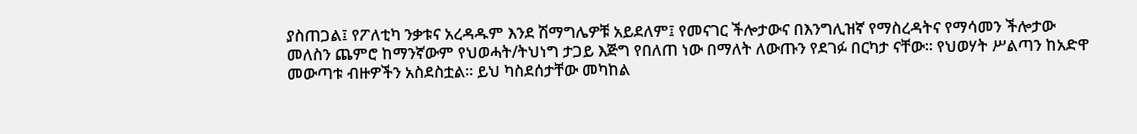ያስጠጋል፤ የፖለቲካ ንቃቱና አረዳዱም እንደ ሽማግሌዎቹ አይደለም፤ የመናገር ችሎታውና በእንግሊዝኛ የማስረዳትና የማሳመን ችሎታው መለስን ጨምሮ ከማንኛውም የህወሓት/ትህነግ ታጋይ እጅግ የበለጠ ነው በማለት ለውጡን የደገፉ በርካታ ናቸው። የህወሃት ሥልጣን ከአድዋ መውጣቱ ብዙዎችን አስደስቷል። ይህ ካስደሰታቸው መካከል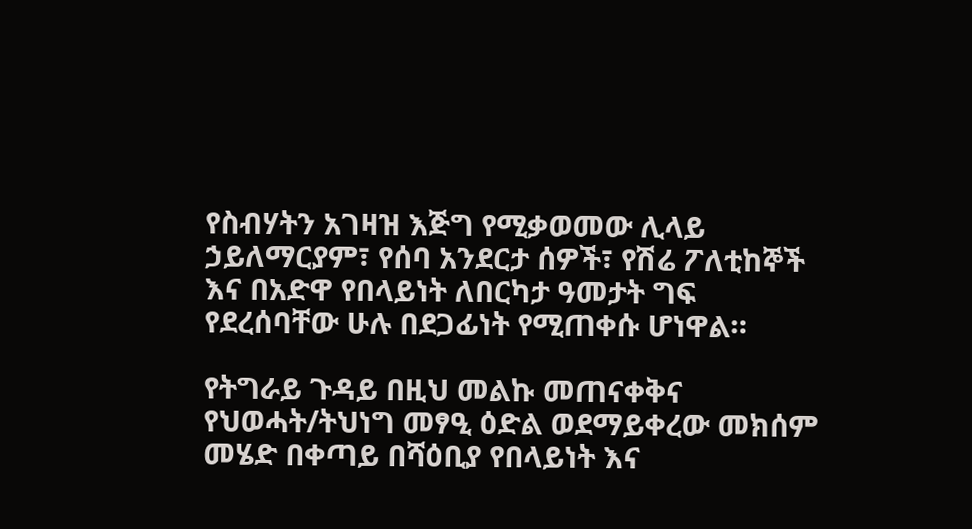የስብሃትን አገዛዝ እጅግ የሚቃወመው ሊላይ ኃይለማርያም፣ የሰባ አንደርታ ሰዎች፣ የሽሬ ፖለቲከኞች እና በአድዋ የበላይነት ለበርካታ ዓመታት ግፍ የደረሰባቸው ሁሉ በደጋፊነት የሚጠቀሱ ሆነዋል።

የትግራይ ጉዳይ በዚህ መልኩ መጠናቀቅና የህወሓት/ትህነግ መፃዒ ዕድል ወደማይቀረው መክሰም መሄድ በቀጣይ በሻዕቢያ የበላይነት እና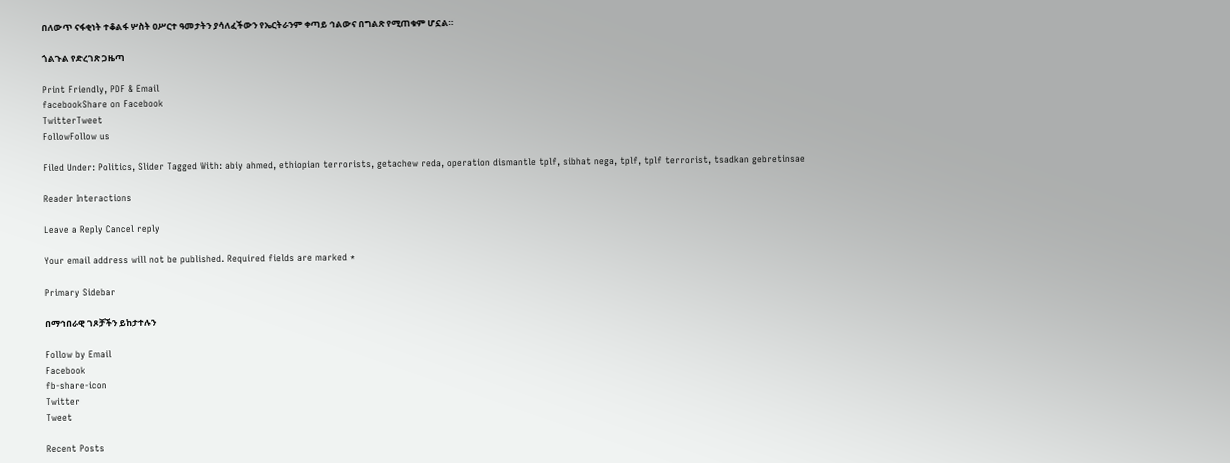በለውጥ ናፋቂነት ተቆልፋ ሦስት ዐሥርተ ዓመታትን ያሳለፈችውን የኤርትራንም ቀጣይ ኅልውና በግልጽ የሚጠቁም ሆኗል።

ጎልጉል የድረገጽ ጋዜጣ

Print Friendly, PDF & Email
facebookShare on Facebook
TwitterTweet
FollowFollow us

Filed Under: Politics, Slider Tagged With: abiy ahmed, ethiopian terrorists, getachew reda, operation dismantle tplf, sibhat nega, tplf, tplf terrorist, tsadkan gebretinsae

Reader Interactions

Leave a Reply Cancel reply

Your email address will not be published. Required fields are marked *

Primary Sidebar

በማኅበራዊ ገጾቻችን ይከታተሉን

Follow by Email
Facebook
fb-share-icon
Twitter
Tweet

Recent Posts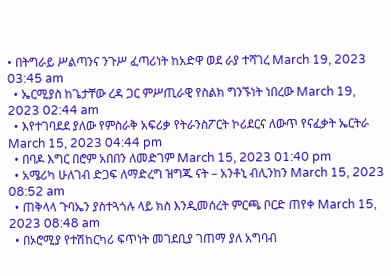• በትግራይ ሥልጣንና ንጉሥ ፈጣሪነት ከአድዋ ወደ ራያ ተሻገረ March 19, 2023 03:45 am
  • ኤርሚያስ ከጌታቸው ረዳ ጋር ምሥጢራዊ የስልክ ግንኙነት ነበረው March 19, 2023 02:44 am
  • እየተገባደደ ያለው የምስራቅ አፍሪቃ የትራንስፖርት ኮሪደርና ለውጥ የናፈቃት ኤርትራ March 15, 2023 04:44 pm
  • በባዶ እግር በሮም አበበን ለመድገም March 15, 2023 01:40 pm
  • አሜሪካ ሁለገብ ድጋፍ ለማድረግ ዝግጁ ናት – አንቶኒ ብሊንከን March 15, 2023 08:52 am
  • ጠቅላላ ጉባኤን ያስተጓጎሉ ላይ ክስ እንዲመሰረት ምርጫ ቦርድ ጠየቀ March 15, 2023 08:48 am
  • በኦሮሚያ የተሽከርካሪ ፍጥነት መገደቢያ ገጠማ ያለ አግባብ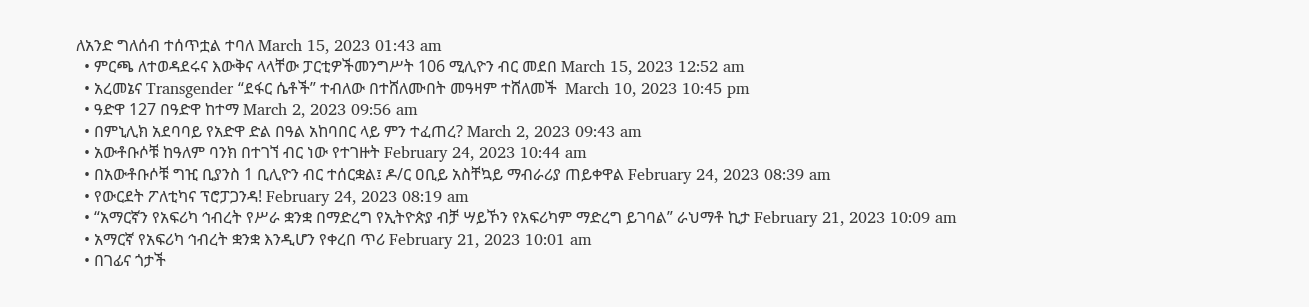ለአንድ ግለሰብ ተሰጥቷል ተባለ March 15, 2023 01:43 am
  • ምርጫ ለተወዳደሩና እውቅና ላላቸው ፓርቲዎችመንግሥት 106 ሚሊዮን ብር መደበ March 15, 2023 12:52 am
  • አረመኔና Transgender “ደፋር ሴቶች” ተብለው በተሸለሙበት መዓዛም ተሸለመች  March 10, 2023 10:45 pm
  • ዓድዋ 127 በዓድዋ ከተማ March 2, 2023 09:56 am
  • በምኒሊክ አደባባይ የአድዋ ድል በዓል አከባበር ላይ ምን ተፈጠረ? March 2, 2023 09:43 am
  • አውቶቡሶቹ ከዓለም ባንክ በተገኘ ብር ነው የተገዙት February 24, 2023 10:44 am
  • በአውቶቡሶቹ ግዢ ቢያንስ 1 ቢሊዮን ብር ተሰርቋል፤ ዶ/ር ዐቢይ አስቸኳይ ማብራሪያ ጠይቀዋል February 24, 2023 08:39 am
  • የውርደት ፖለቲካና ፕሮፓጋንዳ! February 24, 2023 08:19 am
  • “አማርኛን የአፍሪካ ኅብረት የሥራ ቋንቋ በማድረግ የኢትዮጵያ ብቻ ሣይኾን የአፍሪካም ማድረግ ይገባል” ራህማቶ ኪታ February 21, 2023 10:09 am
  • አማርኛ የአፍሪካ ኅብረት ቋንቋ እንዲሆን የቀረበ ጥሪ February 21, 2023 10:01 am
  • በገፊና ጎታች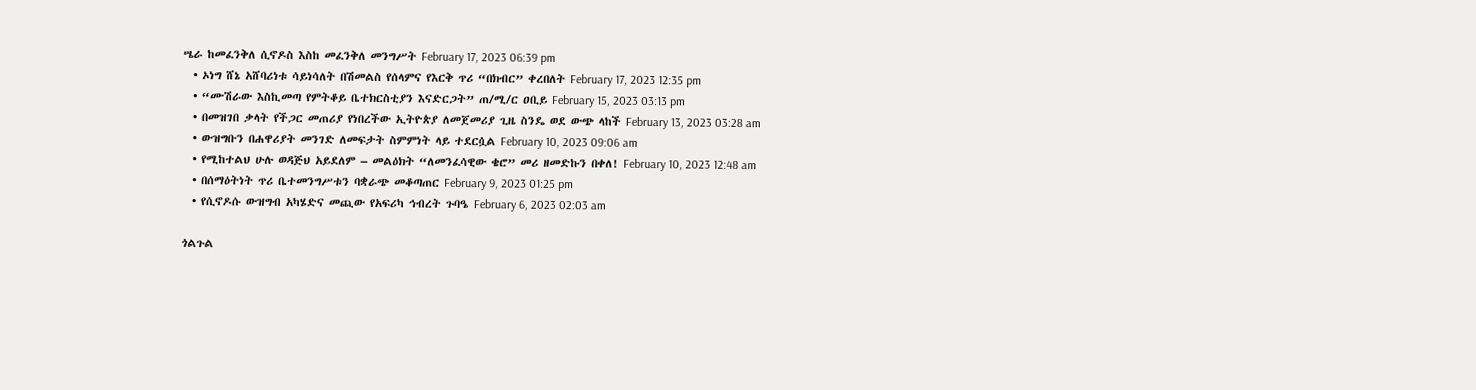ሤራ ከመፈንቅለ ሲኖዶስ እስከ መፈንቅለ መንግሥት February 17, 2023 06:39 pm
  • ኦነግ ሸኔ አሸባሪነቱ ሳይነሳለት በሽመልስ የሰላምና የእርቅ ጥሪ “በክብር” ቀረበለት February 17, 2023 12:35 pm
  • “ሙሽራው እስኪመጣ የምትቆይ ቤተክርስቲያን እናድርጋት” ጠ/ሚ/ር ዐቢይ February 15, 2023 03:13 pm
  • በመዝገበ ቃላት የችጋር መጠሪያ የነበረችው ኢትዮጵያ ለመጀመሪያ ጊዜ ስንዴ ወደ ውጭ ላከች February 13, 2023 03:28 am
  • ውዝግቡን በሐዋሪያት መንገድ ለመፍታት ስምምነት ላይ ተደርሷል February 10, 2023 09:06 am
  • የሚከተልህ ሁሉ ወዳጅህ አይደለም – መልዕክት “ለመንፈሳዊው ቄሮ” መሪ ዘመድኩን በቀለ! February 10, 2023 12:48 am
  • በሰማዕትነት ጥሪ ቤተመንግሥቱን ባቋራጭ መቆጣጠር February 9, 2023 01:25 pm
  • የሲኖዶሱ ውዝግብ አካሄድና መጪው የአፍሪካ ኅብረት ጉባዔ February 6, 2023 02:03 am

ጎልጉል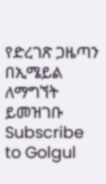የድረገጽ ጋዜጣን በኢሜይል ለማግኘት ይመዝገቡ Subscribe to Golgul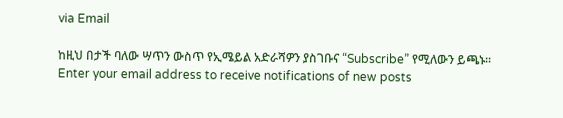via Email

ከዚህ በታች ባለው ሣጥን ውስጥ የኢሜይል አድራሻዎን ያስገቡና “Subscribe” የሚለውን ይጫኑ፡፡
Enter your email address to receive notifications of new posts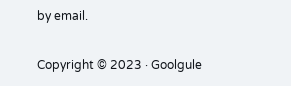by email.

Copyright © 2023 · Goolgule